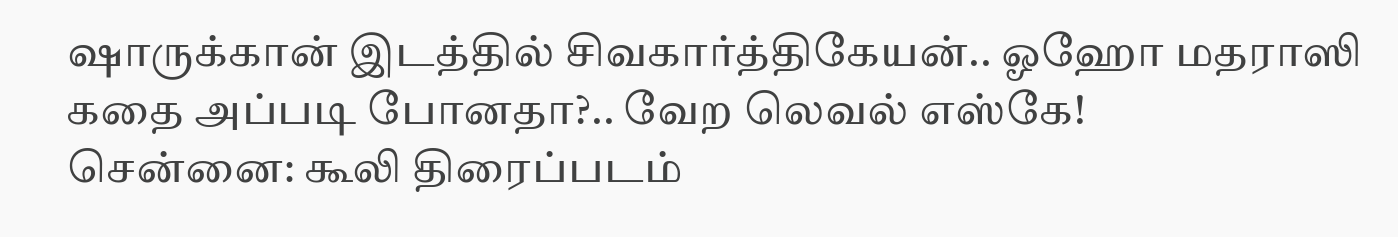ஷாருக்கான் இடத்தில் சிவகார்த்திகேயன்.. ஓஹோ மதராஸி கதை அப்படி போனதா?.. வேற லெவல் எஸ்கே!
சென்னை: கூலி திரைப்படம்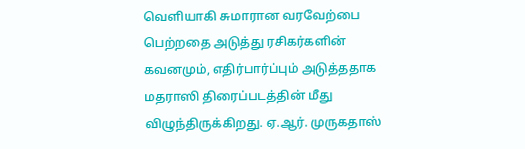வெளியாகி சுமாரான வரவேற்பை பெற்றதை அடுத்து ரசிகர்களின் கவனமும், எதிர்பார்ப்பும் அடுத்ததாக மதராஸி திரைப்படத்தின் மீது விழுந்திருக்கிறது. ஏ.ஆர். முருகதாஸ்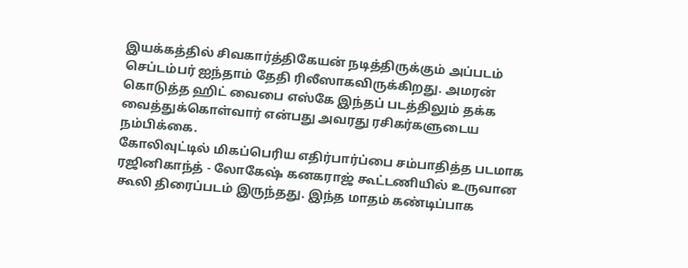இயக்கத்தில் சிவகார்த்திகேயன் நடித்திருக்கும் அப்படம் செப்டம்பர் ஐந்தாம் தேதி ரிலீஸாகவிருக்கிறது. அமரன் கொடுத்த ஹிட் வைபை எஸ்கே இந்தப் படத்திலும் தக்க வைத்துக்கொள்வார் என்பது அவரது ரசிகர்களுடைய நம்பிக்கை.
கோலிவுட்டில் மிகப்பெரிய எதிர்பார்ப்பை சம்பாதித்த படமாக ரஜினிகாந்த் - லோகேஷ் கனகராஜ் கூட்டணியில் உருவான கூலி திரைப்படம் இருந்தது. இந்த மாதம் கண்டிப்பாக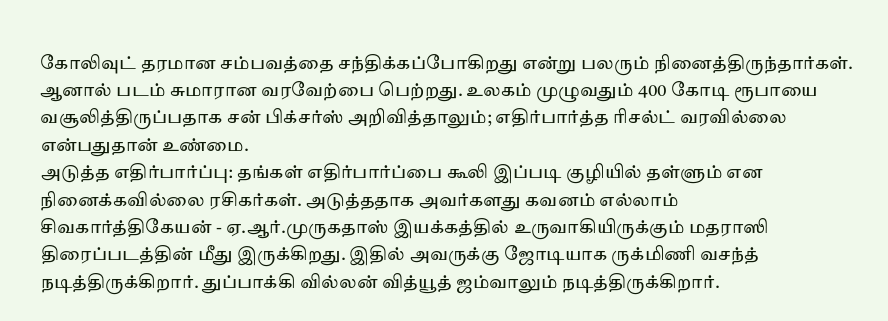கோலிவுட் தரமான சம்பவத்தை சந்திக்கப்போகிறது என்று பலரும் நினைத்திருந்தார்கள். ஆனால் படம் சுமாரான வரவேற்பை பெற்றது. உலகம் முழுவதும் 400 கோடி ரூபாயை வசூலித்திருப்பதாக சன் பிக்சர்ஸ் அறிவித்தாலும்; எதிர்பார்த்த ரிசல்ட் வரவில்லை என்பதுதான் உண்மை.
அடுத்த எதிர்பார்ப்பு: தங்கள் எதிர்பார்ப்பை கூலி இப்படி குழியில் தள்ளும் என நினைக்கவில்லை ரசிகர்கள். அடுத்ததாக அவர்களது கவனம் எல்லாம் சிவகார்த்திகேயன் - ஏ.ஆர்.முருகதாஸ் இயக்கத்தில் உருவாகியிருக்கும் மதராஸி திரைப்படத்தின் மீது இருக்கிறது. இதில் அவருக்கு ஜோடியாக ருக்மிணி வசந்த் நடித்திருக்கிறார். துப்பாக்கி வில்லன் வித்யூத் ஜம்வாலும் நடித்திருக்கிறார்.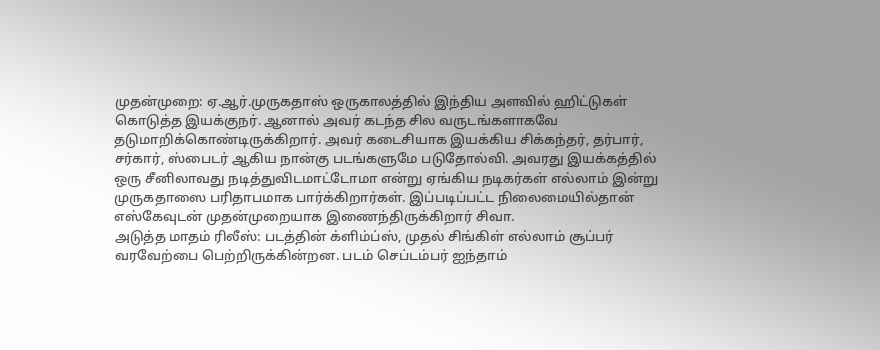முதன்முறை: ஏ.ஆர்.முருகதாஸ் ஒருகாலத்தில் இந்திய அளவில் ஹிட்டுகள் கொடுத்த இயக்குநர். ஆனால் அவர் கடந்த சில வருடங்களாகவே தடுமாறிக்கொண்டிருக்கிறார். அவர் கடைசியாக இயக்கிய சிக்கந்தர், தர்பார், சர்கார், ஸ்பைடர் ஆகிய நான்கு படங்களுமே படுதோல்வி. அவரது இயக்கத்தில் ஒரு சீனிலாவது நடித்துவிடமாட்டோமா என்று ஏங்கிய நடிகர்கள் எல்லாம் இன்று முருகதாஸை பரிதாபமாக பார்க்கிறார்கள். இப்படிப்பட்ட நிலைமையில்தான் எஸ்கேவுடன் முதன்முறையாக இணைந்திருக்கிறார் சிவா.
அடுத்த மாதம் ரிலீஸ்: படத்தின் க்ளிம்ப்ஸ், முதல் சிங்கிள் எல்லாம் சூப்பர் வரவேற்பை பெற்றிருக்கின்றன. படம் செப்டம்பர் ஐந்தாம்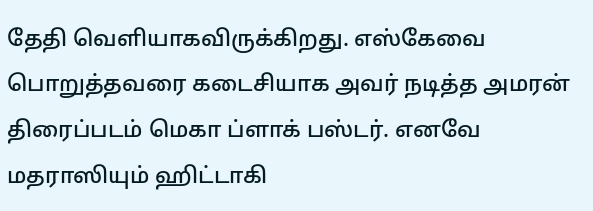தேதி வெளியாகவிருக்கிறது. எஸ்கேவை பொறுத்தவரை கடைசியாக அவர் நடித்த அமரன் திரைப்படம் மெகா ப்ளாக் பஸ்டர். எனவே மதராஸியும் ஹிட்டாகி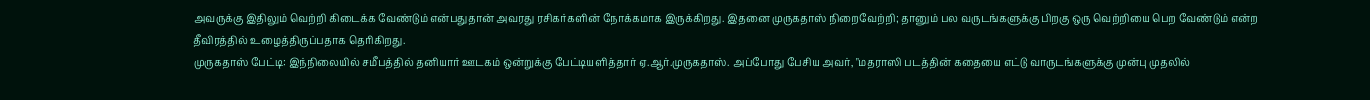அவருக்கு இதிலும் வெற்றி கிடைக்க வேண்டும் என்பதுதான் அவரது ரசிகர்களின் நோக்கமாக இருக்கிறது. இதனை முருகதாஸ் நிறைவேற்றி; தானும் பல வருடங்களுக்கு பிறகு ஒரு வெற்றியை பெற வேண்டும் என்ற தீவிரத்தில் உழைத்திருப்பதாக தெரிகிறது.
முருகதாஸ் பேட்டி: இந்நிலையில் சமீபத்தில் தனியார் ஊடகம் ஒன்றுக்கு பேட்டியளித்தார் ஏ.ஆர்.முருகதாஸ். அப்போது பேசிய அவர், "மதராஸி படத்தின் கதையை எட்டு வாருடங்களுக்கு முன்பு முதலில்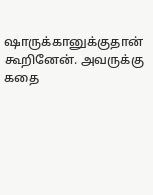ஷாருக்கானுக்குதான் கூறினேன். அவருக்கு கதை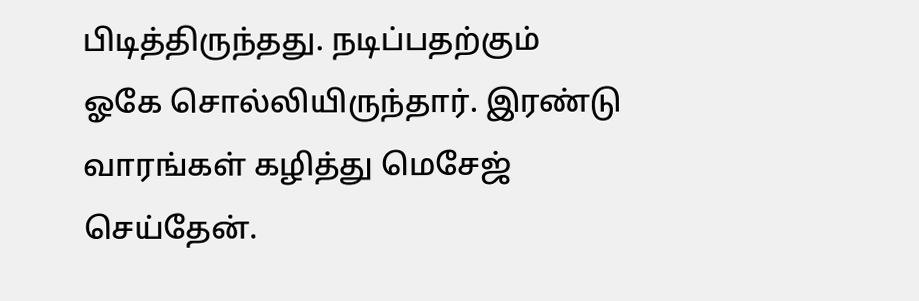பிடித்திருந்தது. நடிப்பதற்கும் ஓகே சொல்லியிருந்தார். இரண்டு வாரங்கள் கழித்து மெசேஜ் செய்தேன்.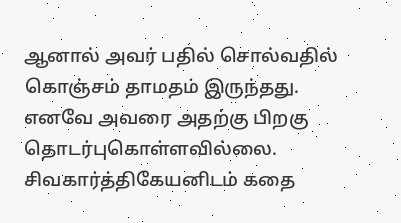ஆனால் அவர் பதில் சொல்வதில் கொஞ்சம் தாமதம் இருந்தது. எனவே அவரை அதற்கு பிறகு தொடர்புகொள்ளவில்லை. சிவகார்த்திகேயனிடம் கதை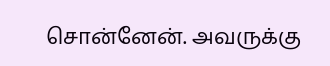சொன்னேன். அவருக்கு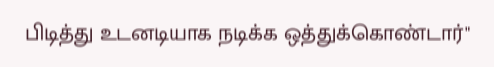பிடித்து உடனடியாக நடிக்க ஒத்துக்கொண்டார்"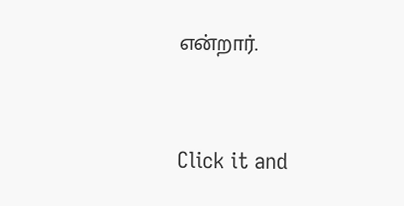என்றார்.


Click it and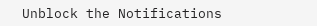Unblock the Notifications